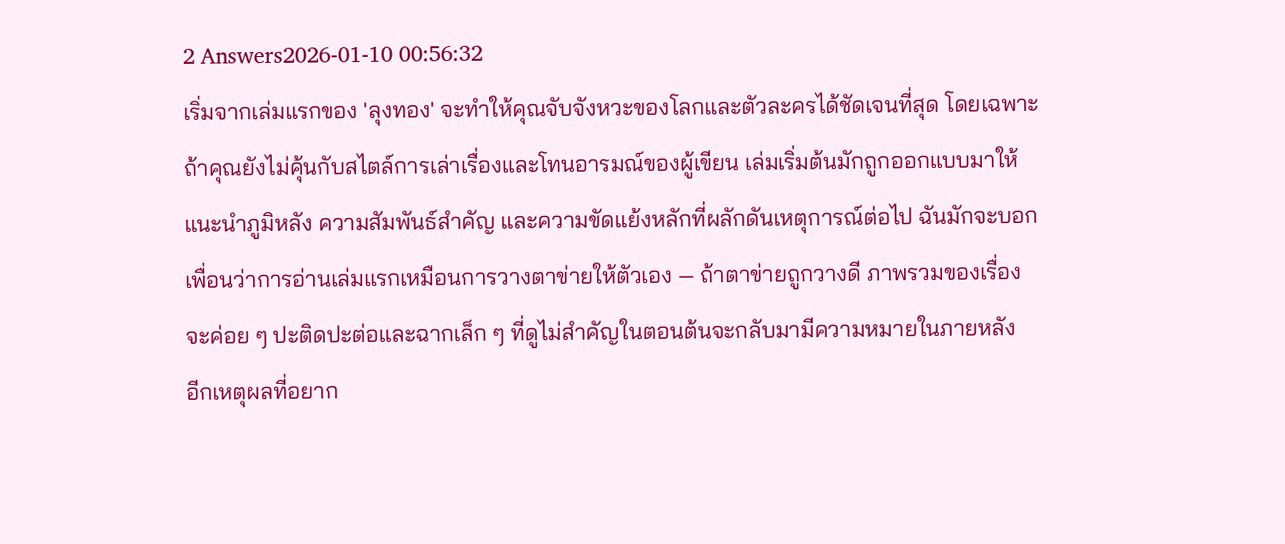2 Answers2026-01-10 00:56:32
เริ่มจากเล่มแรกของ 'ลุงทอง' จะทำให้คุณจับจังหวะของโลกและตัวละครได้ชัดเจนที่สุด โดยเฉพาะถ้าคุณยังไม่คุ้นกับสไตล์การเล่าเรื่องและโทนอารมณ์ของผู้เขียน เล่มเริ่มต้นมักถูกออกแบบมาให้แนะนำภูมิหลัง ความสัมพันธ์สำคัญ และความขัดแย้งหลักที่ผลักดันเหตุการณ์ต่อไป ฉันมักจะบอกเพื่อนว่าการอ่านเล่มแรกเหมือนการวางตาข่ายให้ตัวเอง — ถ้าตาข่ายถูกวางดี ภาพรวมของเรื่องจะค่อย ๆ ปะติดปะต่อและฉากเล็ก ๆ ที่ดูไม่สำคัญในตอนต้นจะกลับมามีความหมายในภายหลัง
อีกเหตุผลที่อยาก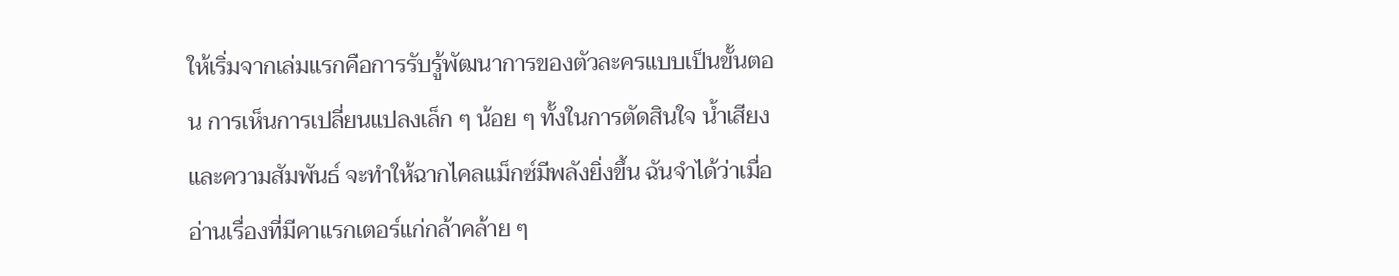ให้เริ่มจากเล่มแรกคือการรับรู้พัฒนาการของตัวละครแบบเป็นขั้นตอน การเห็นการเปลี่ยนแปลงเล็ก ๆ น้อย ๆ ทั้งในการตัดสินใจ น้ำเสียง และความสัมพันธ์ จะทำให้ฉากไคลแม็กซ์มีพลังยิ่งขึ้น ฉันจำได้ว่าเมื่ออ่านเรื่องที่มีคาแรกเตอร์แก่กล้าคล้าย ๆ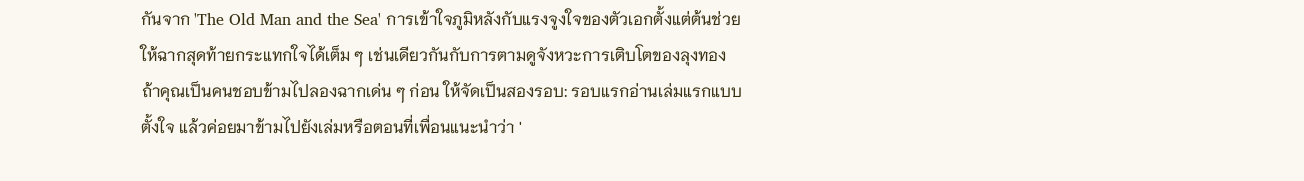กันจาก 'The Old Man and the Sea' การเข้าใจภูมิหลังกับแรงจูงใจของตัวเอกตั้งแต่ต้นช่วยให้ฉากสุดท้ายกระแทกใจได้เต็ม ๆ เช่นเดียวกันกับการตามดูจังหวะการเติบโตของลุงทอง
ถ้าคุณเป็นคนชอบข้ามไปลองฉากเด่น ๆ ก่อน ให้จัดเป็นสองรอบ: รอบแรกอ่านเล่มแรกแบบตั้งใจ แล้วค่อยมาข้ามไปยังเล่มหรือตอนที่เพื่อนแนะนำว่า '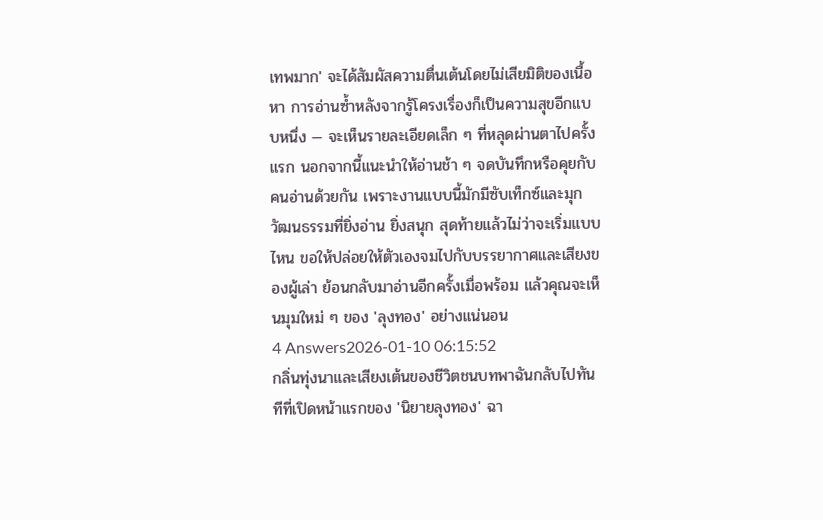เทพมาก' จะได้สัมผัสความตื่นเต้นโดยไม่เสียมิติของเนื้อหา การอ่านซ้ำหลังจากรู้โครงเรื่องก็เป็นความสุขอีกแบบหนึ่ง — จะเห็นรายละเอียดเล็ก ๆ ที่หลุดผ่านตาไปครั้งแรก นอกจากนี้แนะนำให้อ่านช้า ๆ จดบันทึกหรือคุยกับคนอ่านด้วยกัน เพราะงานแบบนี้มักมีซับเท็กซ์และมุกวัฒนธรรมที่ยิ่งอ่าน ยิ่งสนุก สุดท้ายแล้วไม่ว่าจะเริ่มแบบไหน ขอให้ปล่อยให้ตัวเองจมไปกับบรรยากาศและเสียงของผู้เล่า ย้อนกลับมาอ่านอีกครั้งเมื่อพร้อม แล้วคุณจะเห็นมุมใหม่ ๆ ของ 'ลุงทอง' อย่างแน่นอน
4 Answers2026-01-10 06:15:52
กลิ่นทุ่งนาและเสียงเต้นของชีวิตชนบทพาฉันกลับไปทันทีที่เปิดหน้าแรกของ 'นิยายลุงทอง' ฉา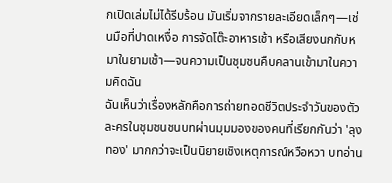กเปิดเล่มไม่ได้รีบร้อน มันเริ่มจากรายละเอียดเล็กๆ—เช่นมือที่ปาดเหงื่อ การจัดโต๊ะอาหารเช้า หรือเสียงนกกับหมาในยามเช้า—จนความเป็นชุมชนคืบคลานเข้ามาในความคิดฉัน
ฉันเห็นว่าเรื่องหลักคือการถ่ายทอดชีวิตประจำวันของตัวละครในชุมชนชนบทผ่านมุมมองของคนที่เรียกกันว่า 'ลุงทอง' มากกว่าจะเป็นนิยายเชิงเหตุการณ์หวือหวา บทอ่าน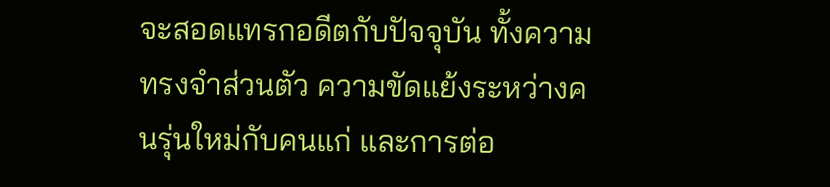จะสอดแทรกอดีตกับปัจจุบัน ทั้งความทรงจำส่วนตัว ความขัดแย้งระหว่างคนรุ่นใหม่กับคนแก่ และการต่อ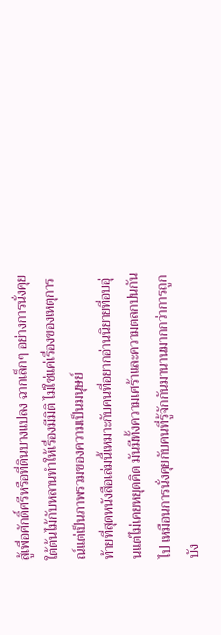สู้เพื่อศักดิ์ศรีหรือที่ดินบางแปลง ฉากเล็กๆ อย่างการนั่งคุยใต้ต้นไม้กับหลานทำให้เรื่องมีมิติ ไม่ใช่แค่เรื่องของเหตุการณ์แต่เป็นภาพรวมของความเป็นมนุษย์
ท้ายที่สุดหนังสือเล่มนี้เหมาะกับคนที่อยากอ่านนิยายที่อบอุ่นแต่ไม่เคยหยุดคิด มันมีทั้งความเศร้าและความตลกปนกันไป เหมือนการนั่งคุยกับคนที่รู้จักกันมานานมากกว่าการถูกบัง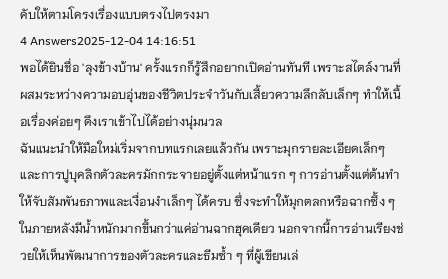คับให้ตามโครงเรื่องแบบตรงไปตรงมา
4 Answers2025-12-04 14:16:51
พอได้ยินชื่อ 'ลุงข้างบ้าน' ครั้งแรกก็รู้สึกอยากเปิดอ่านทันที เพราะสไตล์งานที่ผสมระหว่างความอบอุ่นของชีวิตประจำวันกับเสี้ยวความลึกลับเล็กๆ ทำให้เนื้อเรื่องค่อยๆ ดึงเราเข้าไปได้อย่างนุ่มนวล
ฉันแนะนำให้มือใหม่เริ่มจากบทแรกเลยแล้วกัน เพราะมุกรายละเอียดเล็กๆ และการปูบุคลิกตัวละครมักกระจายอยู่ตั้งแต่หน้าแรก ๆ การอ่านตั้งแต่ต้นทำให้จับสัมพันธภาพและเงื่อนงำเล็กๆ ได้ครบ ซึ่งจะทำให้มุกตลกหรือฉากซึ้ง ๆ ในภายหลังมีน้ำหนักมากขึ้นกว่าแค่อ่านฉากฮุคเดียว นอกจากนี้การอ่านเรียงช่วยให้เห็นพัฒนาการของตัวละครและธีมซ้ำ ๆ ที่ผู้เขียนเล่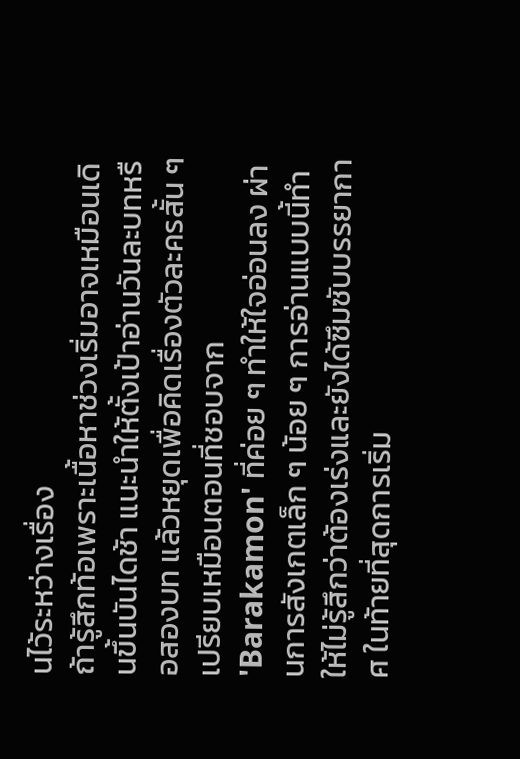นไว้ระหว่างเรื่อง
ถ้ารู้สึกท้อเพราะเนื้อหาช่วงเริ่มอาจเหมือนเดินขึ้นบันไดช้า แนะนำให้ตั้งเป้าอ่านวันละบทหรือสองบท แล้วหยุดเพื่อคิดเรื่องตัวละครสั้น ๆ เปรียบเหมือนตอนที่ชอบจาก 'Barakamon' ที่ค่อย ๆ ทำให้ใจอ่อนลง ผ่านการสังเกตเล็ก ๆ น้อย ๆ การอ่านแบบนี้ทำให้ไม่รู้สึกว่าต้องเร่งและยังได้ซึมซับบรรยากาศ ในท้ายที่สุดการเริ่ม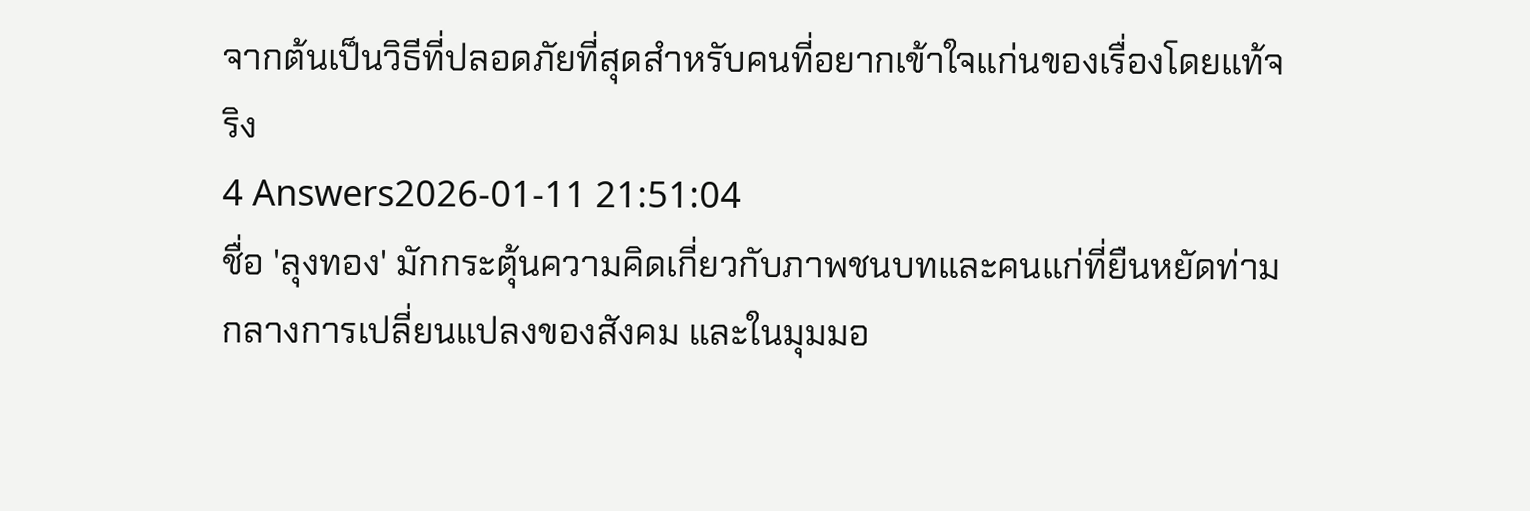จากต้นเป็นวิธีที่ปลอดภัยที่สุดสำหรับคนที่อยากเข้าใจแก่นของเรื่องโดยแท้จริง
4 Answers2026-01-11 21:51:04
ชื่อ 'ลุงทอง' มักกระตุ้นความคิดเกี่ยวกับภาพชนบทและคนแก่ที่ยืนหยัดท่ามกลางการเปลี่ยนแปลงของสังคม และในมุมมอ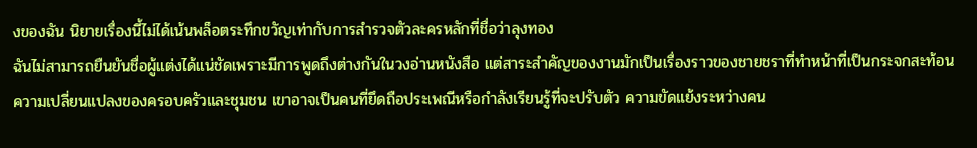งของฉัน นิยายเรื่องนี้ไม่ได้เน้นพล็อตระทึกขวัญเท่ากับการสำรวจตัวละครหลักที่ชื่อว่าลุงทอง
ฉันไม่สามารถยืนยันชื่อผู้แต่งได้แน่ชัดเพราะมีการพูดถึงต่างกันในวงอ่านหนังสือ แต่สาระสำคัญของงานมักเป็นเรื่องราวของชายชราที่ทำหน้าที่เป็นกระจกสะท้อนความเปลี่ยนแปลงของครอบครัวและชุมชน เขาอาจเป็นคนที่ยึดถือประเพณีหรือกำลังเรียนรู้ที่จะปรับตัว ความขัดแย้งระหว่างคน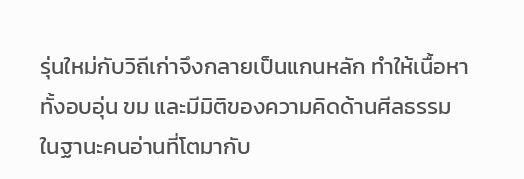รุ่นใหม่กับวิถีเก่าจึงกลายเป็นแกนหลัก ทำให้เนื้อหาทั้งอบอุ่น ขม และมีมิติของความคิดด้านศีลธรรม
ในฐานะคนอ่านที่โตมากับ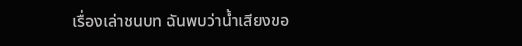เรื่องเล่าชนบท ฉันพบว่าน้ำเสียงขอ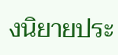งนิยายประ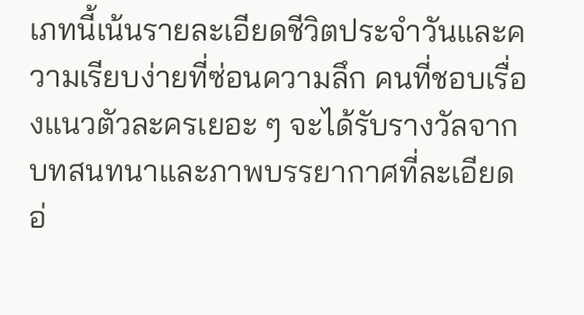เภทนี้เน้นรายละเอียดชีวิตประจำวันและความเรียบง่ายที่ซ่อนความลึก คนที่ชอบเรื่องแนวตัวละครเยอะ ๆ จะได้รับรางวัลจากบทสนทนาและภาพบรรยากาศที่ละเอียดอ่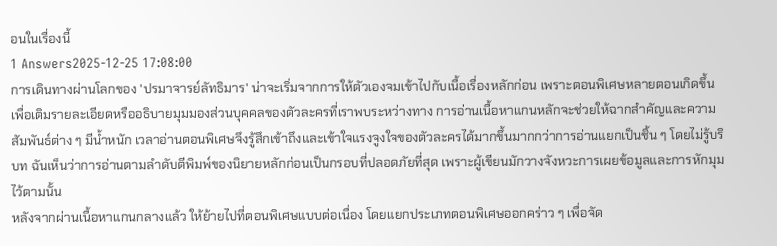อนในเรื่องนี้
1 Answers2025-12-25 17:08:00
การเดินทางผ่านโลกของ 'ปรมาจารย์ลัทธิมาร' น่าจะเริ่มจากการให้ตัวเองจมเข้าไปกับเนื้อเรื่องหลักก่อน เพราะตอนพิเศษหลายตอนเกิดขึ้นเพื่อเติมรายละเอียดหรืออธิบายมุมมองส่วนบุคคลของตัวละครที่เราพบระหว่างทาง การอ่านเนื้อหาแกนหลักจะช่วยให้ฉากสำคัญและความสัมพันธ์ต่าง ๆ มีน้ำหนัก เวลาอ่านตอนพิเศษจึงรู้สึกเข้าถึงและเข้าใจแรงจูงใจของตัวละครได้มากขึ้นมากกว่าการอ่านแยกเป็นชิ้น ๆ โดยไม่รู้บริบท ฉันเห็นว่าการอ่านตามลำดับตีพิมพ์ของนิยายหลักก่อนเป็นกรอบที่ปลอดภัยที่สุด เพราะผู้เขียนมักวางจังหวะการเผยข้อมูลและการหักมุมไว้ตามนั้น
หลังจากผ่านเนื้อหาแกนกลางแล้ว ให้ย้ายไปที่ตอนพิเศษแบบต่อเนื่อง โดยแยกประเภทตอนพิเศษออกคร่าว ๆ เพื่อจัด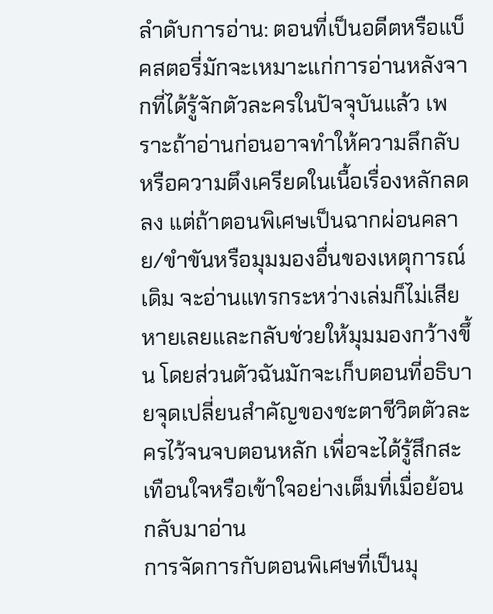ลำดับการอ่าน: ตอนที่เป็นอดีตหรือแบ็คสตอรี่มักจะเหมาะแก่การอ่านหลังจากที่ได้รู้จักตัวละครในปัจจุบันแล้ว เพราะถ้าอ่านก่อนอาจทำให้ความลึกลับหรือความตึงเครียดในเนื้อเรื่องหลักลดลง แต่ถ้าตอนพิเศษเป็นฉากผ่อนคลาย/ขำขันหรือมุมมองอื่นของเหตุการณ์เดิม จะอ่านแทรกระหว่างเล่มก็ไม่เสียหายเลยและกลับช่วยให้มุมมองกว้างขึ้น โดยส่วนตัวฉันมักจะเก็บตอนที่อธิบายจุดเปลี่ยนสำคัญของชะตาชีวิตตัวละครไว้จนจบตอนหลัก เพื่อจะได้รู้สึกสะเทือนใจหรือเข้าใจอย่างเต็มที่เมื่อย้อนกลับมาอ่าน
การจัดการกับตอนพิเศษที่เป็นมุ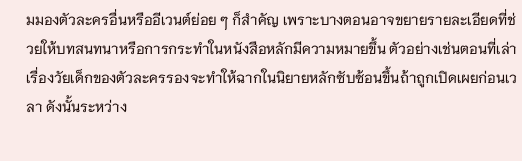มมองตัวละครอื่นหรืออีเวนต์ย่อย ๆ ก็สำคัญ เพราะบางตอนอาจขยายรายละเอียดที่ช่วยให้บทสนทนาหรือการกระทำในหนังสือหลักมีความหมายขึ้น ตัวอย่างเช่นตอนที่เล่าเรื่องวัยเด็กของตัวละครรองจะทำให้ฉากในนิยายหลักซับซ้อนขึ้นถ้าถูกเปิดเผยก่อนเวลา ดังนั้นระหว่าง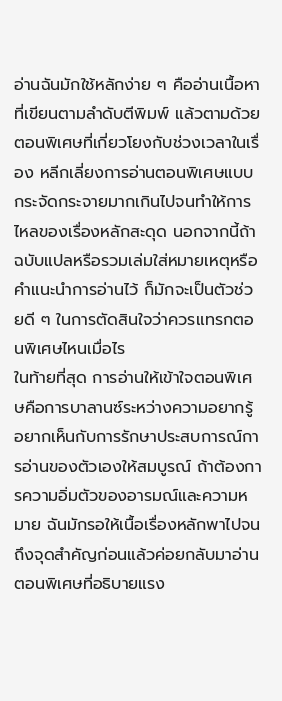อ่านฉันมักใช้หลักง่าย ๆ คืออ่านเนื้อหาที่เขียนตามลำดับตีพิมพ์ แล้วตามด้วยตอนพิเศษที่เกี่ยวโยงกับช่วงเวลาในเรื่อง หลีกเลี่ยงการอ่านตอนพิเศษแบบกระจัดกระจายมากเกินไปจนทำให้การไหลของเรื่องหลักสะดุด นอกจากนี้ถ้าฉบับแปลหรือรวมเล่มใส่หมายเหตุหรือคำแนะนำการอ่านไว้ ก็มักจะเป็นตัวช่วยดี ๆ ในการตัดสินใจว่าควรแทรกตอนพิเศษไหนเมื่อไร
ในท้ายที่สุด การอ่านให้เข้าใจตอนพิเศษคือการบาลานซ์ระหว่างความอยากรู้อยากเห็นกับการรักษาประสบการณ์การอ่านของตัวเองให้สมบูรณ์ ถ้าต้องการความอิ่มตัวของอารมณ์และความหมาย ฉันมักรอให้เนื้อเรื่องหลักพาไปจนถึงจุดสำคัญก่อนแล้วค่อยกลับมาอ่านตอนพิเศษที่อธิบายแรง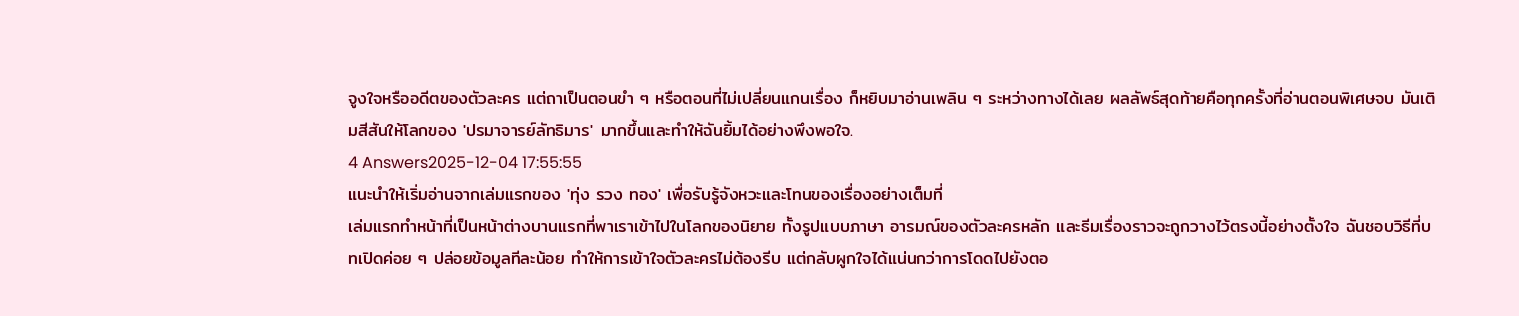จูงใจหรืออดีตของตัวละคร แต่ถาเป็นตอนขำ ๆ หรือตอนที่ไม่เปลี่ยนแกนเรื่อง ก็หยิบมาอ่านเพลิน ๆ ระหว่างทางได้เลย ผลลัพธ์สุดท้ายคือทุกครั้งที่อ่านตอนพิเศษจบ มันเติมสีสันให้โลกของ 'ปรมาจารย์ลัทธิมาร' มากขึ้นและทำให้ฉันยิ้มได้อย่างพึงพอใจ.
4 Answers2025-12-04 17:55:55
แนะนำให้เริ่มอ่านจากเล่มแรกของ 'ทุ่ง รวง ทอง' เพื่อรับรู้จังหวะและโทนของเรื่องอย่างเต็มที่
เล่มแรกทำหน้าที่เป็นหน้าต่างบานแรกที่พาเราเข้าไปในโลกของนิยาย ทั้งรูปแบบภาษา อารมณ์ของตัวละครหลัก และธีมเรื่องราวจะถูกวางไว้ตรงนี้อย่างตั้งใจ ฉันชอบวิธีที่บทเปิดค่อย ๆ ปล่อยข้อมูลทีละน้อย ทำให้การเข้าใจตัวละครไม่ต้องรีบ แต่กลับผูกใจได้แน่นกว่าการโดดไปยังตอ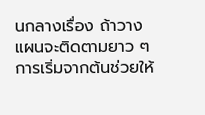นกลางเรื่อง ถ้าวางแผนจะติดตามยาว ๆ การเริ่มจากต้นช่วยให้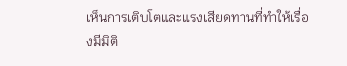เห็นการเติบโตและแรงเสียดทานที่ทำให้เรื่องมีมิติ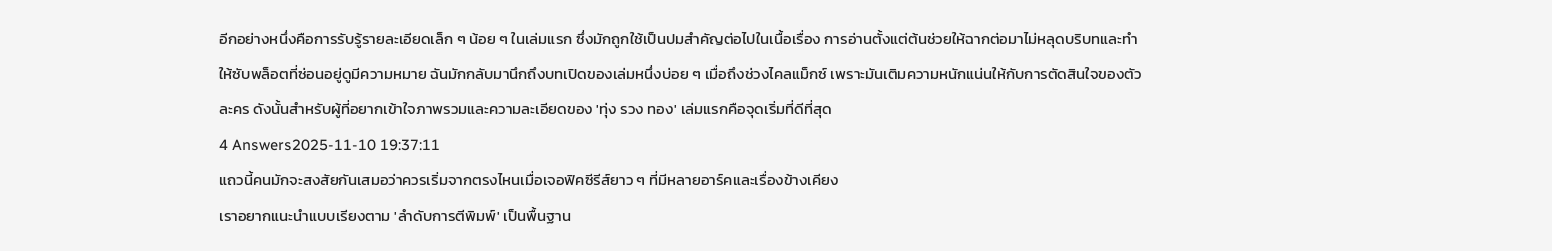อีกอย่างหนึ่งคือการรับรู้รายละเอียดเล็ก ๆ น้อย ๆ ในเล่มแรก ซึ่งมักถูกใช้เป็นปมสำคัญต่อไปในเนื้อเรื่อง การอ่านตั้งแต่ต้นช่วยให้ฉากต่อมาไม่หลุดบริบทและทำให้ซับพล็อตที่ซ่อนอยู่ดูมีความหมาย ฉันมักกลับมานึกถึงบทเปิดของเล่มหนึ่งบ่อย ๆ เมื่อถึงช่วงไคลแม็กซ์ เพราะมันเติมความหนักแน่นให้กับการตัดสินใจของตัวละคร ดังนั้นสำหรับผู้ที่อยากเข้าใจภาพรวมและความละเอียดของ 'ทุ่ง รวง ทอง' เล่มแรกคือจุดเริ่มที่ดีที่สุด
4 Answers2025-11-10 19:37:11
แถวนี้คนมักจะสงสัยกันเสมอว่าควรเริ่มจากตรงไหนเมื่อเจอฟิคซีรีส์ยาว ๆ ที่มีหลายอาร์คและเรื่องข้างเคียง
เราอยากแนะนำแบบเรียงตาม 'ลำดับการตีพิมพ์' เป็นพื้นฐาน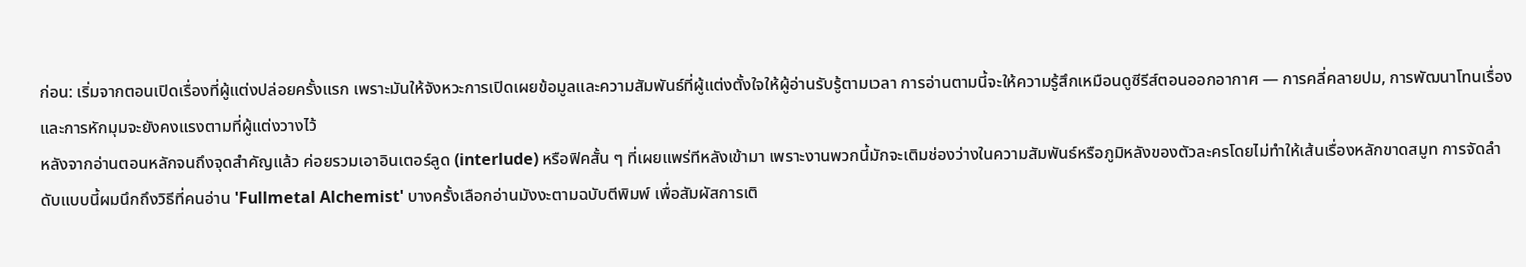ก่อน: เริ่มจากตอนเปิดเรื่องที่ผู้แต่งปล่อยครั้งแรก เพราะมันให้จังหวะการเปิดเผยข้อมูลและความสัมพันธ์ที่ผู้แต่งตั้งใจให้ผู้อ่านรับรู้ตามเวลา การอ่านตามนี้จะให้ความรู้สึกเหมือนดูซีรีส์ตอนออกอากาศ — การคลี่คลายปม, การพัฒนาโทนเรื่อง และการหักมุมจะยังคงแรงตามที่ผู้แต่งวางไว้
หลังจากอ่านตอนหลักจนถึงจุดสำคัญแล้ว ค่อยรวมเอาอินเตอร์ลูด (interlude) หรือฟิคสั้น ๆ ที่เผยแพร่ทีหลังเข้ามา เพราะงานพวกนี้มักจะเติมช่องว่างในความสัมพันธ์หรือภูมิหลังของตัวละครโดยไม่ทำให้เส้นเรื่องหลักขาดสมูท การจัดลำดับแบบนี้ผมนึกถึงวิธีที่คนอ่าน 'Fullmetal Alchemist' บางครั้งเลือกอ่านมังงะตามฉบับตีพิมพ์ เพื่อสัมผัสการเติ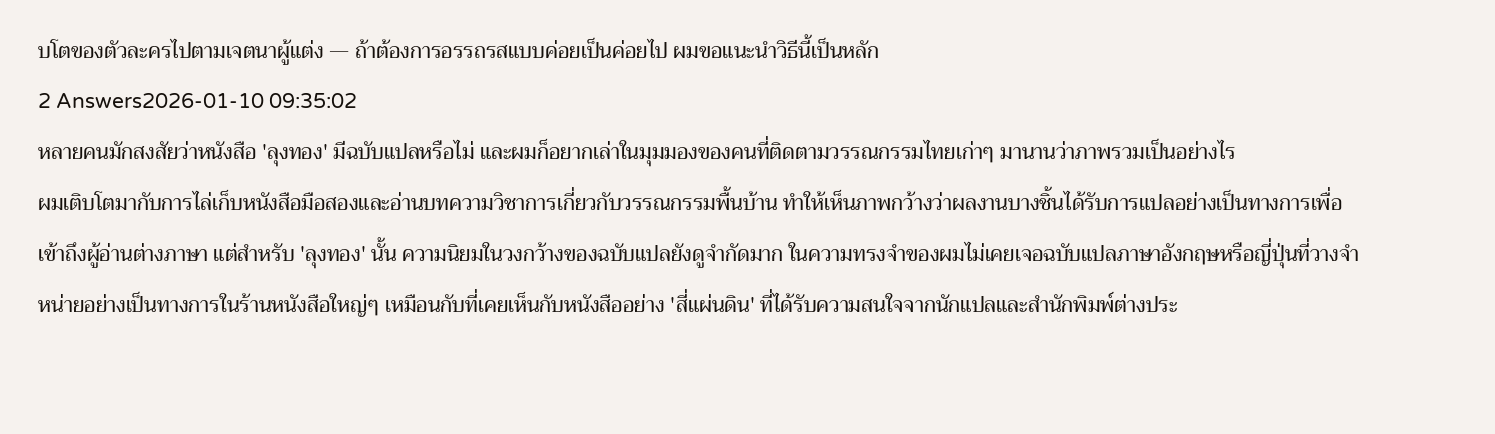บโตของตัวละครไปตามเจตนาผู้แต่ง — ถ้าต้องการอรรถรสแบบค่อยเป็นค่อยไป ผมขอแนะนำวิธีนี้เป็นหลัก
2 Answers2026-01-10 09:35:02
หลายคนมักสงสัยว่าหนังสือ 'ลุงทอง' มีฉบับแปลหรือไม่ และผมก็อยากเล่าในมุมมองของคนที่ติดตามวรรณกรรมไทยเก่าๆ มานานว่าภาพรวมเป็นอย่างไร
ผมเติบโตมากับการไล่เก็บหนังสือมือสองและอ่านบทความวิชาการเกี่ยวกับวรรณกรรมพื้นบ้าน ทำให้เห็นภาพกว้างว่าผลงานบางชิ้นได้รับการแปลอย่างเป็นทางการเพื่อเข้าถึงผู้อ่านต่างภาษา แต่สำหรับ 'ลุงทอง' นั้น ความนิยมในวงกว้างของฉบับแปลยังดูจำกัดมาก ในความทรงจำของผมไม่เคยเจอฉบับแปลภาษาอังกฤษหรือญี่ปุ่นที่วางจำหน่ายอย่างเป็นทางการในร้านหนังสือใหญ่ๆ เหมือนกับที่เคยเห็นกับหนังสืออย่าง 'สี่แผ่นดิน' ที่ได้รับความสนใจจากนักแปลและสำนักพิมพ์ต่างประ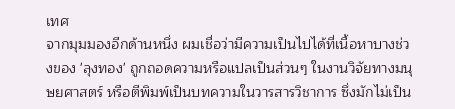เทศ
จากมุมมองอีกด้านหนึ่ง ผมเชื่อว่ามีความเป็นไปได้ที่เนื้อหาบางช่วงของ 'ลุงทอง' ถูกถอดความหรือแปลเป็นส่วนๆ ในงานวิจัยทางมนุษยศาสตร์ หรือตีพิมพ์เป็นบทความในวารสารวิชาการ ซึ่งมักไม่เป็น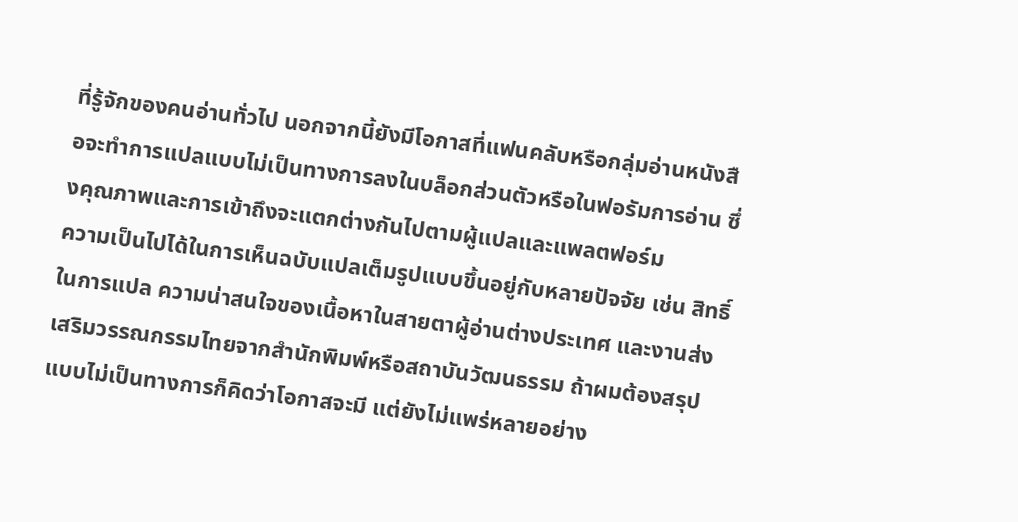ที่รู้จักของคนอ่านทั่วไป นอกจากนี้ยังมีโอกาสที่แฟนคลับหรือกลุ่มอ่านหนังสือจะทำการแปลแบบไม่เป็นทางการลงในบล็อกส่วนตัวหรือในฟอรัมการอ่าน ซึ่งคุณภาพและการเข้าถึงจะแตกต่างกันไปตามผู้แปลและแพลตฟอร์ม
ความเป็นไปได้ในการเห็นฉบับแปลเต็มรูปแบบขึ้นอยู่กับหลายปัจจัย เช่น สิทธิ์ในการแปล ความน่าสนใจของเนื้อหาในสายตาผู้อ่านต่างประเทศ และงานส่งเสริมวรรณกรรมไทยจากสำนักพิมพ์หรือสถาบันวัฒนธรรม ถ้าผมต้องสรุปแบบไม่เป็นทางการก็คิดว่าโอกาสจะมี แต่ยังไม่แพร่หลายอย่าง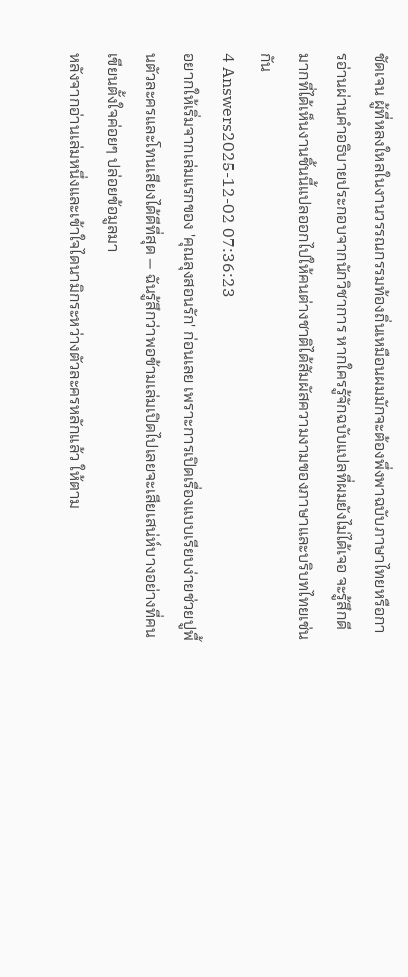ชัดเจน ผู้ที่หลงใหลในงานวรรณกรรมท้องถิ่นเหมือนผมมักจะต้องพึ่งพาฉบับภาษาไทยหรือการอ่านผ่านคำอธิบายประกอบจากนักวิชาการ หากใครรู้จักฉบับแปลที่ผมยังไม่ได้เจอ จะรู้สึกดีมากที่ได้เห็นงานชิ้นนี้แปลออกไปให้คนต่างชาติได้สัมผัสความงามของภาษาและบริบทไทยเช่นกัน
4 Answers2025-12-02 07:36:23
อยากให้เริ่มจากเล่มแรกของ 'คุณลุงสอนรัก' ก่อนเลย เพราะการเปิดเรื่องแบบเรียบง่ายช่วยปูพื้นตัวละครและโทนเสียงได้ดีที่สุด — ฉันรู้สึกว่าพอข้ามเล่มเปิดไปเลยจะเสียเสน่ห์บางอย่างที่คนเขียนตั้งใจค่อยๆ ปล่อยข้อมูลมา
หลังจากอ่านเล่มหนึ่งและเข้าใจไดนามิกระหว่างตัวละครหลักแล้ว ให้ตาม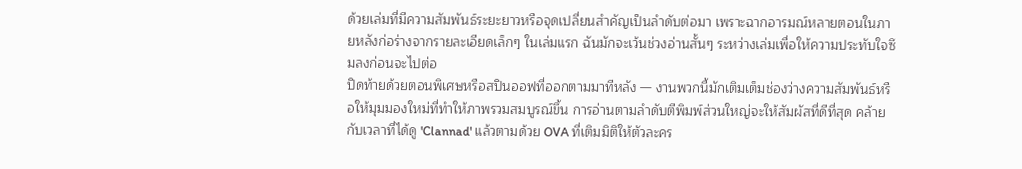ด้วยเล่มที่มีความสัมพันธ์ระยะยาวหรือจุดเปลี่ยนสำคัญเป็นลำดับต่อมา เพราะฉากอารมณ์หลายตอนในภายหลังก่อร่างจากรายละเอียดเล็กๆ ในเล่มแรก ฉันมักจะเว้นช่วงอ่านสั้นๆ ระหว่างเล่มเพื่อให้ความประทับใจซึมลงก่อนจะไปต่อ
ปิดท้ายด้วยตอนพิเศษหรือสปินออฟที่ออกตามมาทีหลัง — งานพวกนี้มักเติมเต็มช่องว่างความสัมพันธ์หรือให้มุมมองใหม่ที่ทำให้ภาพรวมสมบูรณ์ขึ้น การอ่านตามลำดับตีพิมพ์ส่วนใหญ่จะให้สัมผัสที่ดีที่สุด คล้ายกับเวลาที่ได้ดู 'Clannad' แล้วตามด้วย OVA ที่เติมมิติให้ตัวละคร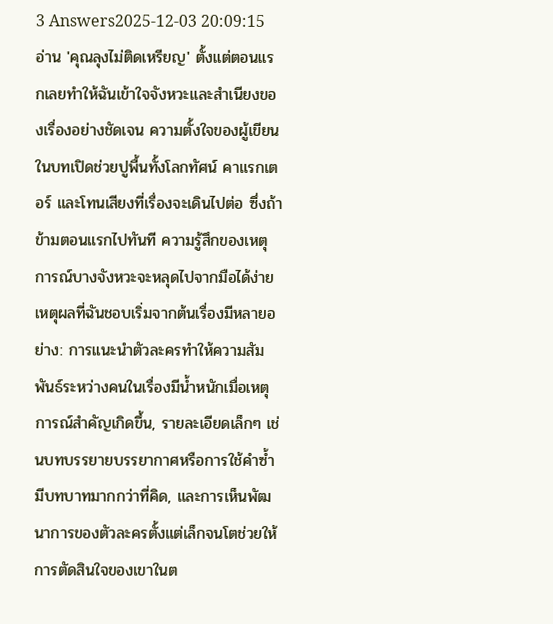3 Answers2025-12-03 20:09:15
อ่าน 'คุณลุงไม่ติดเหรียญ' ตั้งแต่ตอนแรกเลยทำให้ฉันเข้าใจจังหวะและสำเนียงของเรื่องอย่างชัดเจน ความตั้งใจของผู้เขียนในบทเปิดช่วยปูพื้นทั้งโลกทัศน์ คาแรกเตอร์ และโทนเสียงที่เรื่องจะเดินไปต่อ ซึ่งถ้าข้ามตอนแรกไปทันที ความรู้สึกของเหตุการณ์บางจังหวะจะหลุดไปจากมือได้ง่าย
เหตุผลที่ฉันชอบเริ่มจากต้นเรื่องมีหลายอย่าง: การแนะนำตัวละครทำให้ความสัมพันธ์ระหว่างคนในเรื่องมีน้ำหนักเมื่อเหตุการณ์สำคัญเกิดขึ้น, รายละเอียดเล็กๆ เช่นบทบรรยายบรรยากาศหรือการใช้คำซ้ำมีบทบาทมากกว่าที่คิด, และการเห็นพัฒนาการของตัวละครตั้งแต่เล็กจนโตช่วยให้การตัดสินใจของเขาในต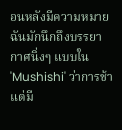อนหลังมีความหมาย ฉันมักนึกถึงบรรยากาศนิ่งๆ แบบใน 'Mushishi' ว่าการช้าแต่มี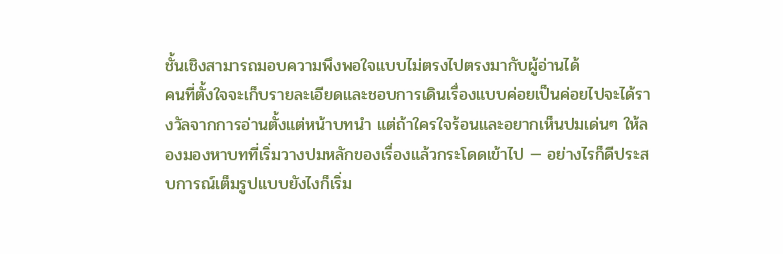ชั้นเชิงสามารถมอบความพึงพอใจแบบไม่ตรงไปตรงมากับผู้อ่านได้
คนที่ตั้งใจจะเก็บรายละเอียดและชอบการเดินเรื่องแบบค่อยเป็นค่อยไปจะได้รางวัลจากการอ่านตั้งแต่หน้าบทนำ แต่ถ้าใครใจร้อนและอยากเห็นปมเด่นๆ ให้ลองมองหาบทที่เริ่มวางปมหลักของเรื่องแล้วกระโดดเข้าไป — อย่างไรก็ดีประสบการณ์เต็มรูปแบบยังไงก็เริ่ม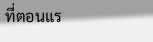ที่ตอนแร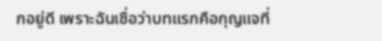กอยู่ดี เพราะฉันเชื่อว่าบทแรกคือกุญแจที่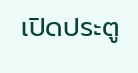เปิดประตู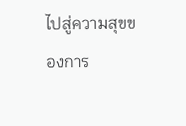ไปสู่ความสุขของการ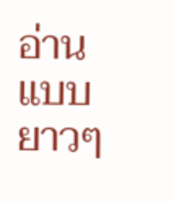อ่านแบบยาวๆ